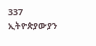337 ኢትዮጵያውያን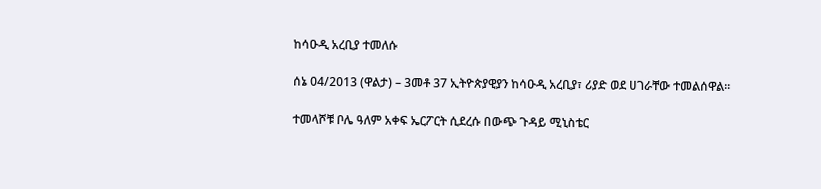ከሳዑዲ አረቢያ ተመለሱ

ሰኔ 04/2013 (ዋልታ) – 3መቶ 37 ኢትዮጵያዊያን ከሳዑዲ አረቢያ፣ ሪያድ ወደ ሀገራቸው ተመልሰዋል፡፡

ተመላሾቹ ቦሌ ዓለም አቀፍ ኤርፖርት ሲደረሱ በውጭ ጉዳይ ሚኒስቴር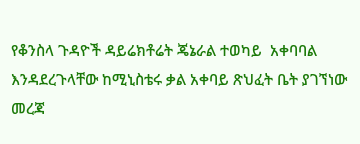የቆንስላ ጉዳዮች ዳይሬክቶሬት ጄኔራል ተወካይ  አቀባባል እንዳደረጉላቸው ከሚኒስቴሩ ቃል አቀባይ ጽህፈት ቤት ያገኘነው መረጃ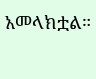አመላክቷል።